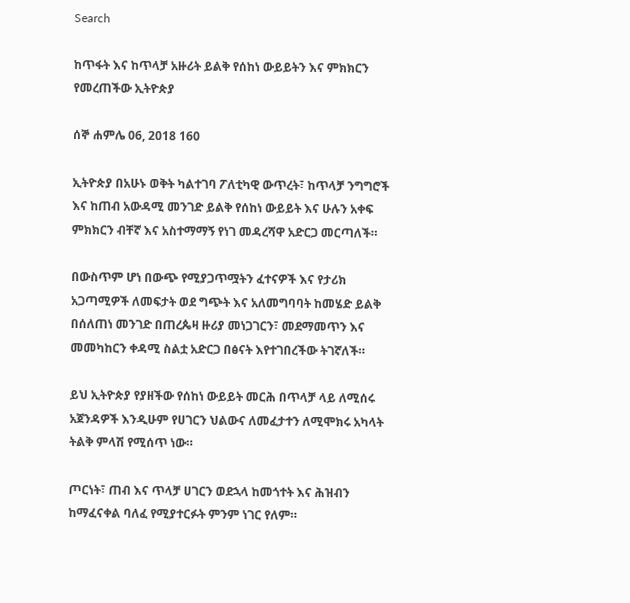Search

ከጥፋት እና ከጥላቻ አዙሪት ይልቅ የሰከነ ውይይትን እና ምክክርን የመረጠችው ኢትዮጵያ

ሰኞ ሐምሌ 06, 2018 160

ኢትዮጵያ በአሁኑ ወቅት ካልተገባ ፖለቲካዊ ውጥረት፣ ከጥላቻ ንግግሮች እና ከጠብ አውዳሚ መንገድ ይልቅ የሰከነ ውይይት እና ሁሉን አቀፍ ምክክርን ብቸኛ እና አስተማማኝ የነገ መዳረሻዋ አድርጋ መርጣለች።

በውስጥም ሆነ በውጭ የሚያጋጥሟትን ፈተናዎች እና የታሪክ አጋጣሚዎች ለመፍታት ወደ ግጭት እና አለመግባባት ከመሄድ ይልቅ በሰለጠነ መንገድ በጠረጴዛ ዙሪያ መነጋገርን፣ መደማመጥን እና መመካከርን ቀዳሚ ስልቷ አድርጋ በፅናት እየተገበረችው ትገኛለች።

ይህ ኢትዮጵያ የያዘችው የሰከነ ውይይት መርሕ በጥላቻ ላይ ለሚሰሩ አጀንዳዎች እንዲሁም የሀገርን ህልውና ለመፈታተን ለሚሞክሩ አካላት ትልቅ ምላሽ የሚሰጥ ነው።

ጦርነት፣ ጠብ እና ጥላቻ ሀገርን ወደኋላ ከመጎተት እና ሕዝብን ከማፈናቀል ባለፈ የሚያተርፉት ምንም ነገር የለም።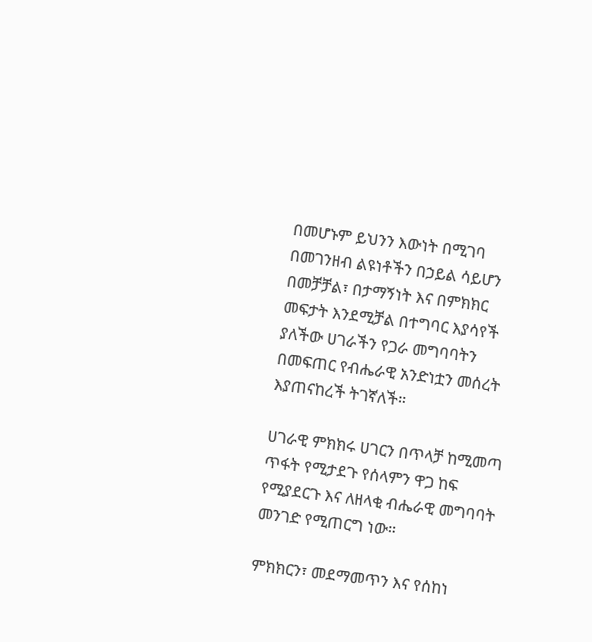በመሆኑም ይህንን እውነት በሚገባ በመገንዘብ ልዩነቶችን በኃይል ሳይሆን በመቻቻል፣ በታማኝነት እና በምክክር መፍታት እንደሚቻል በተግባር እያሳየች ያለችው ሀገራችን የጋራ መግባባትን በመፍጠር የብሔራዊ አንድነቷን መሰረት እያጠናከረች ትገኛለች።

ሀገራዊ ምክክሩ ሀገርን በጥላቻ ከሚመጣ ጥፋት የሚታደጉ የሰላምን ዋጋ ከፍ የሚያደርጉ እና ለዘላቂ ብሔራዊ መግባባት መንገድ የሚጠርግ ነው።

ምክክርን፣ መደማመጥን እና የሰከነ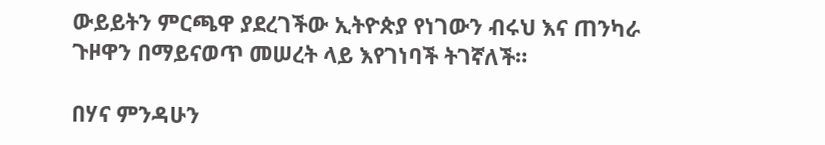ውይይትን ምርጫዋ ያደረገችው ኢትዮጵያ የነገውን ብሩህ እና ጠንካራ ጉዞዋን በማይናወጥ መሠረት ላይ እየገነባች ትገኛለች።

በሃና ምንዳሁን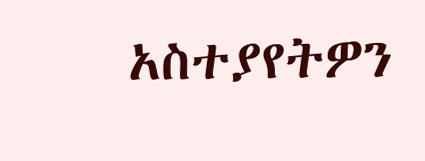አስተያየትዎን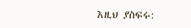እዚህ ያስፍሩ: